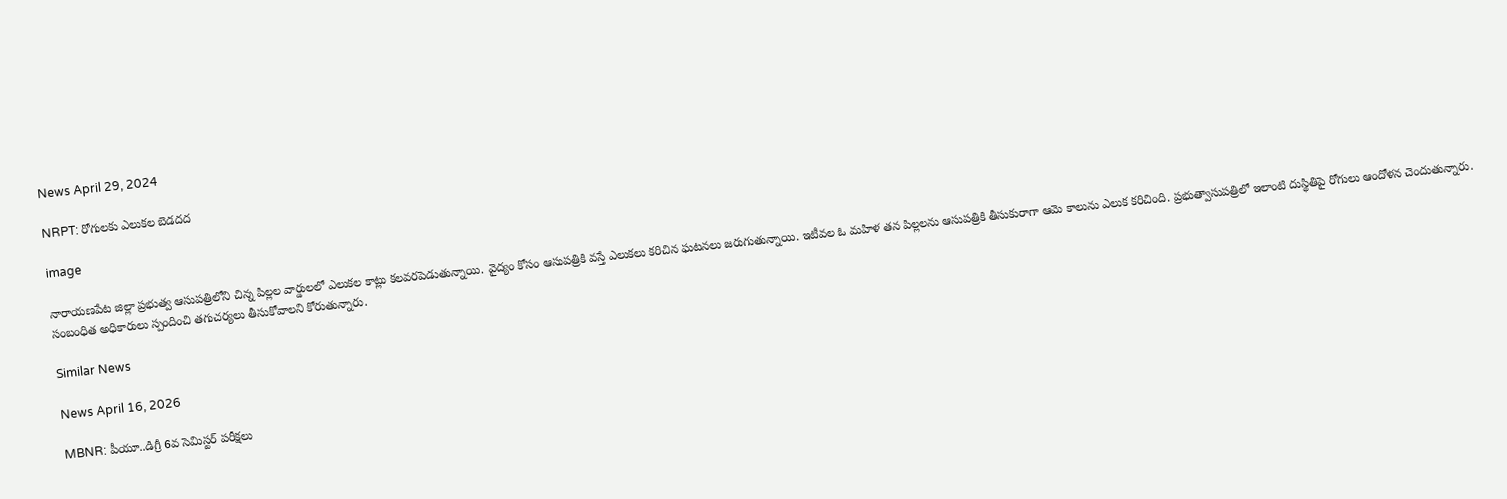News April 29, 2024

NRPT: రోగులకు ఎలుకల బెడదద

image

నారాయణపేట జిల్లా ప్రభుత్వ ఆసుపత్రిలోని చిన్న పిల్లల వార్డులలో ఎలుకల కాట్లు కలవరపెడుతున్నాయి. వైద్యం కోసం ఆసుపత్రికి వస్తే ఎలుకలు కరిచిన ఘటనలు జరుగుతున్నాయి. ఇటీవల ఓ మహిళ తన పిల్లలను ఆసుపత్రికి తీసుకురాగా ఆమె కాలును ఎలుక కరిచింది. ప్రభుత్వాసుపత్రిలో ఇలాంటి దుస్థితిపై రోగులు ఆందోళన చెందుతున్నారు. సంబంధిత అధికారులు స్పందించి తగుచర్యలు తీసుకోవాలని కోరుతున్నారు.

Similar News

News April 16, 2026

MBNR: పీయూ..డిగ్రీ 6వ సెమిస్టర్ పరీక్షలు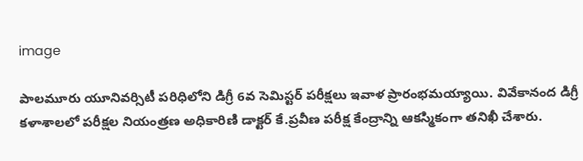image

పాలమూరు యూనివర్సిటీ పరిధిలోని డిగ్రీ 6వ సెమిస్టర్ పరీక్షలు ఇవాళ ప్రారంభమయ్యాయి. వివేకానంద డిగ్రీ కళాశాలలో పరీక్షల నియంత్రణ అధికారిణి డాక్టర్ కే.ప్రవీణ పరీక్ష కేంద్రాన్ని ఆకస్మికంగా తనిఖీ చేశారు.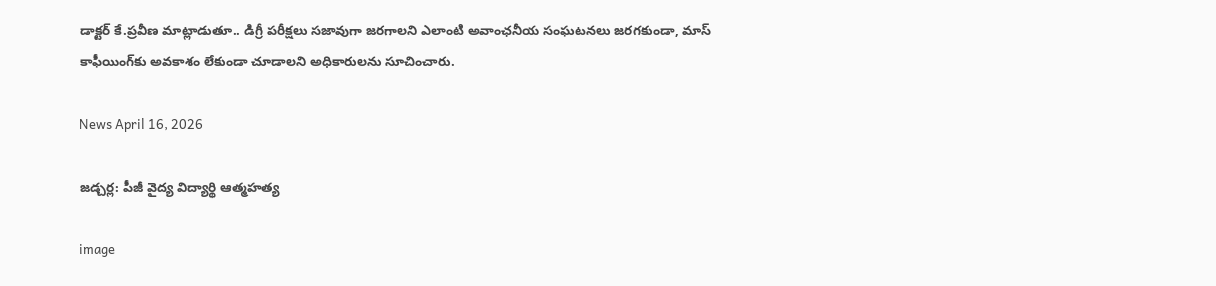డాక్టర్ కే.ప్రవీణ మాట్లాడుతూ.. డిగ్రీ పరీక్షలు సజావుగా జరగాలని ఎలాంటి అవాంఛనీయ సంఘటనలు జరగకుండా, మాస్ కాఫీయింగ్‌కు అవకాశం లేకుండా చూడాలని అధికారులను సూచించారు.

News April 16, 2026

జడ్చర్ల: పీజీ వైద్య విద్యార్థి ఆత్మహత్య

image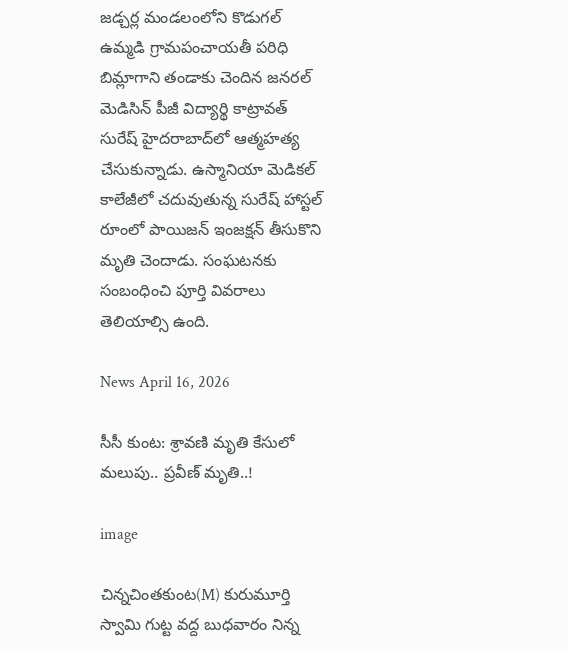జడ్చర్ల మండలంలోని కొడుగల్ ఉమ్మడి గ్రామపంచాయతీ పరిధి బిమ్లాగాని తండాకు చెందిన జనరల్ మెడిసిన్ పీజీ విద్యార్థి కాట్రావత్ సురేష్ హైదరాబాద్‌లో ఆత్మహత్య చేసుకున్నాడు. ఉస్మానియా మెడికల్ కాలేజీలో చదువుతున్న సురేష్ హాస్టల్ రూంలో పాయిజన్ ఇంజక్షన్ తీసుకొని మృతి చెందాడు. సంఘటనకు సంబంధించి పూర్తి వివరాలు తెలియాల్సి ఉంది.

News April 16, 2026

సీసీ కుంట: శ్రావణి మృతి కేసులో మలుపు.. ప్రవీణ్ మృతి..!

image

చిన్నచింతకుంట(M) కురుమూర్తి స్వామి గుట్ట వద్ద బుధవారం నిన్న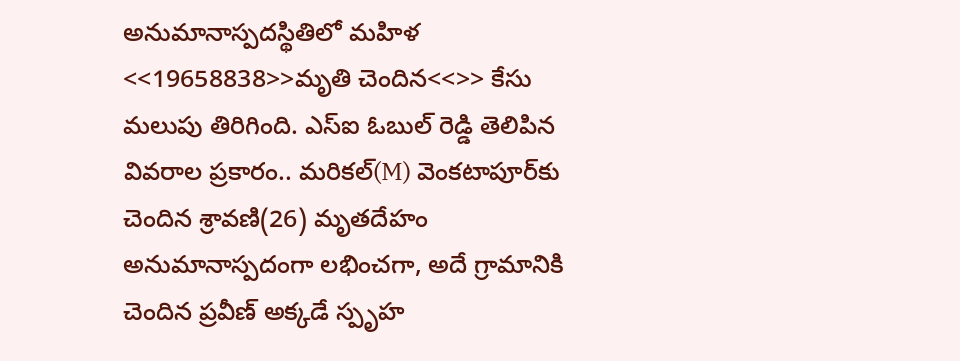అనుమానాస్పదస్థితిలో మహిళ <<19658838>>మృతి చెందిన<<>> కేసు మలుపు తిరిగింది. ఎస్‌ఐ ఓబుల్ రెడ్డి తెలిపిన వివరాల ప్రకారం.. మరికల్(M) వెంకటాపూర్‌కు చెందిన శ్రావణి(26) మృతదేహం అనుమానాస్పదంగా లభించగా, అదే గ్రామానికి చెందిన ప్రవీణ్ అక్కడే స్పృహ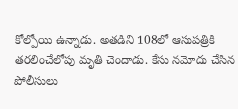కోల్పోయి ఉన్నాడు. అతడిని 108లో ఆసుపత్రికి తరలించేలోపు మృతి చెందాడు. కేసు నమోదు చేసిన పోలీసులు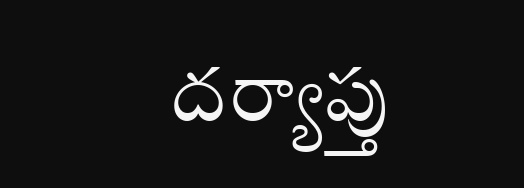దర్యాప్తు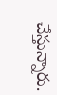చేస్తున్నారు.